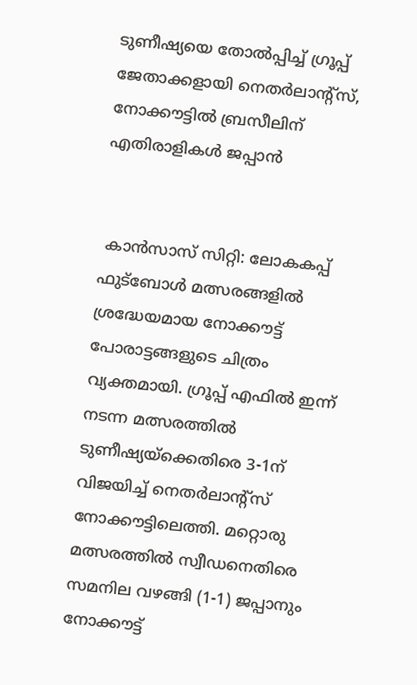ടുണീഷ്യയെ തോൽപ്പിച്ച് ഗ്രൂപ്പ് ജേതാക്കളായി നെതർലാന്റ്‌സ്, നോക്കൗട്ടിൽ ബ്രസീലിന് എതിരാളികൾ ജപ്പാൻ


 കാൻസാസ് സിറ്റി: ലോകകപ്പ് ഫുട്ബോൾ മത്സരങ്ങളിൽ ശ്രദ്ധേയമായ നോക്കൗട്ട് പോരാട്ടങ്ങളുടെ ചിത്രം വ്യക്തമായി. ഗ്രൂപ്പ് എഫിൽ ഇന്ന് നടന്ന മത്സരത്തിൽ ടുണീഷ്യയ്‌ക്കെതിരെ 3-1ന് വിജയിച്ച് നെതർലാന്റ്‌സ് നോക്കൗട്ടിലെത്തി. മറ്റൊരു മത്സരത്തിൽ സ്വീഡനെതിരെ സമനില വഴങ്ങി (1-1) ജപ്പാനും നോക്കൗട്ട്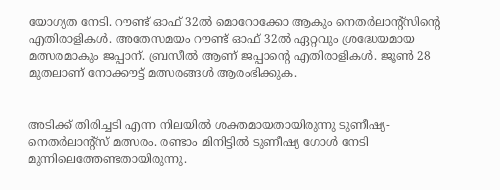യോഗ്യത നേടി. റൗണ്ട് ഓഫ് 32ൽ മൊറോക്കോ ആകും നെതർലാന്റ്‌സിന്റെ എതിരാളികൾ. അതേസമയം റൗണ്ട് ഓഫ് 32ൽ ഏറ്റവും ശ്രദ്ധേയമായ മത്സരമാകും ജപ്പാന്. ബ്രസീൽ ആണ് ജപ്പാന്റെ എതിരാളികൾ. ജൂൺ 28 മുതലാണ് നോക്കൗട്ട് മത്സരങ്ങൾ ആരംഭിക്കുക.


അടിക്ക് തിരിച്ചടി എന്ന നിലയിൽ ശക്തമായതായിരുന്നു ടുണീഷ്യ- നെതർലാന്റ്സ് മത്സരം. രണ്ടാം മിനിട്ടിൽ ടുണീഷ്യ ഗോൾ നേടി മുന്നിലെത്തേണ്ടതായിരുന്നു.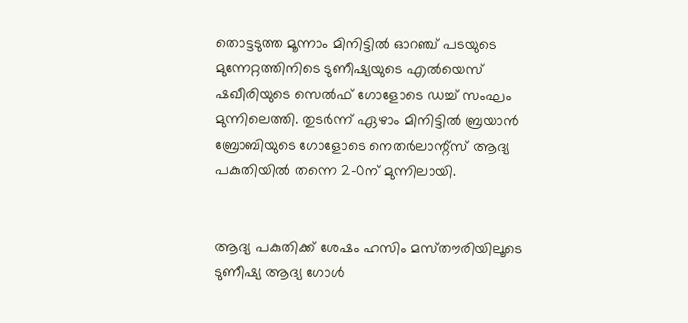തൊട്ടടുത്ത മൂന്നാം മിനിട്ടിൽ ഓറഞ്ച് പടയുടെ മുന്നേറ്റത്തിനിടെ ടുണീഷ്യയുടെ എൽയെസ് ഷഖീരിയുടെ സെൽഫ് ഗോളോടെ ഡച്ച് സംഘം മുന്നിലെത്തി. തുടർന്ന് ഏഴാം മിനിട്ടിൽ ബ്രയാൻ ബ്രോബിയുടെ ഗോളോടെ നെതർലാന്റ്‌സ് ആദ്യ പകുതിയിൽ തന്നെ 2-0ന് മുന്നിലായി.


ആദ്യ പകുതിക്ക് ശേഷം ഹസിം മസ്‌തൗരിയിലൂടെ ടുണീഷ്യ ആദ്യ ഗോൾ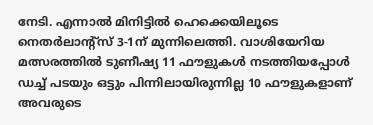നേടി. എന്നാൽ മിനിട്ടിൽ ഹെക്കെയിലൂടെ നെതർലാന്റ്‌സ് 3-1ന് മുന്നിലെത്തി. വാശിയേറിയ മത്സരത്തിൽ ടുണീഷ്യ 11 ഫൗളുകൾ നടത്തിയപ്പോൾ ഡച്ച് പടയും ഒട്ടും പിന്നിലായിരുന്നില്ല 10 ഫൗളുകളാണ് അവരുടെ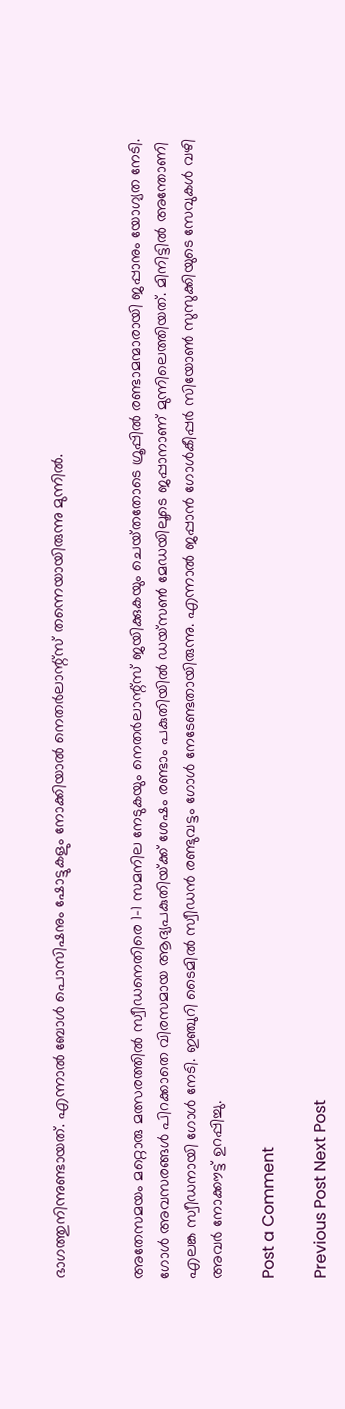ഭാഗത്തുനിന്നുണ്ടായത്. എന്നാൽ ബോൾ പൊസിഷനും ഷോട്ടുകളും നോക്കിയാൽ നെതർലാന്റ്‌‌സ് തന്നെയായിരുന്നു മുന്നിൽ.


അതേസമയം മറ്റൊരു മത്സരത്തിൽ സ്വീഡനെതിരെ 1-1 സമനില നേടുകയും നെതർലാന്റ്‌സ് ജയിക്കുകയും ചെയ്‌തതോടെ ഗ്രൂപ്പിൽ രണ്ടാമന്മാരായി ജപ്പാനും യോഗ്യത നേടി. ഗോൾ അവസരങ്ങൾ പിറക്കാതെ വിരസമായ ആദ്യപകുതിയ്‌ക്ക് ശേഷം രണ്ടാം പകുതിയിൽ ഡയ്‌സൺ മേഡയിലൂടെ ജപ്പാനാണ് മുന്നിലെത്തിയത്. മിനിട്ടിൽ അന്തോണി എലങ്ക സ്വീഡനായി ഗോൾ നേടി. ഇഞ്ചുറി ടൈമിൽ സ്വീഡൻ രണ്ടുവട്ടം ഗോൾ നേടേണ്ടതായിരുന്നു. എന്നാൽ ജപ്പാൻ ഗോൾകീപ്പർ സിയോൺ സുസുക്കിയുടെ സേവുകൾ വഴി അവർ നോക്കൗട്ട് ഉറപ്പിച്ചു.

Post a Comment

Previous Post Next Post